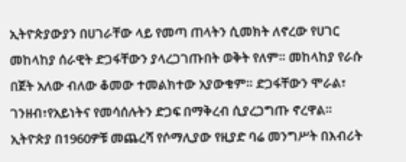ኢትዮጵያውያን በሀገራቸው ላይ የመጣ ጠላትን ሲመክት ለኖረው የሀገር መከላከያ ሰራዊት ድጋፋቸውን ያላረጋገጡበት ወቅት የለም። መከላከያ የራሱ በጀት አለው ብለው ቆመው ተመልክተው አያውቁም። ድጋፋቸውን ሞራል፣ ገንዘብ፣የአይነትና የመሳሰሉትን ድጋፍ በማቅረብ ሲያረጋግጡ ኖረዋል።
ኢትዮጵያ በ1960ዎቹ መጨረሻ የሶማሊያው የዚያድ ባሬ መንግሥት በእብሪት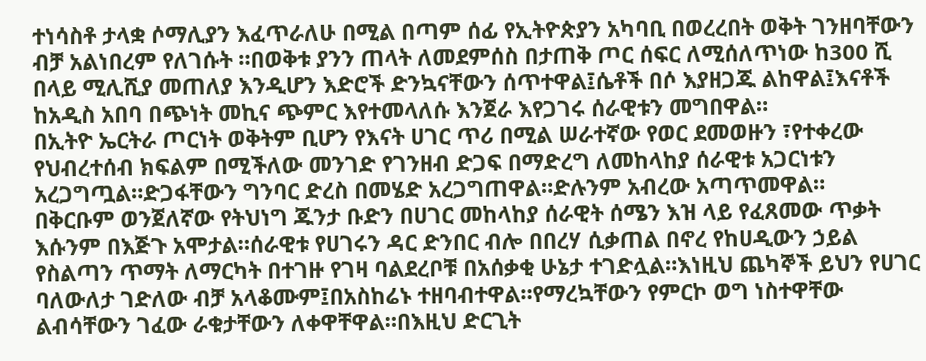ተነሳስቶ ታላቋ ሶማሊያን እፈጥራለሁ በሚል በጣም ሰፊ የኢትዮጵያን አካባቢ በወረረበት ወቅት ገንዘባቸውን ብቻ አልነበረም የለገሱት ።በወቅቱ ያንን ጠላት ለመደምሰስ በታጠቅ ጦር ሰፍር ለሚሰለጥነው ከ300 ሺ በላይ ሚሊሺያ መጠለያ እንዲሆን እድሮች ድንኳናቸውን ሰጥተዋል፤ሴቶች በሶ እያዘጋጁ ልከዋል፤እናቶች ከአዲስ አበባ በጭነት መኪና ጭምር እየተመላለሱ እንጀራ እየጋገሩ ሰራዊቱን መግበዋል።
በኢትዮ ኤርትራ ጦርነት ወቅትም ቢሆን የእናት ሀገር ጥሪ በሚል ሠራተኛው የወር ደመወዙን ፣የተቀረው የህብረተሰብ ክፍልም በሚችለው መንገድ የገንዘብ ድጋፍ በማድረግ ለመከላከያ ሰራዊቱ አጋርነቱን አረጋግጧል።ድጋፋቸውን ግንባር ድረስ በመሄድ አረጋግጠዋል።ድሉንም አብረው አጣጥመዋል።
በቅርቡም ወንጀለኛው የትህነግ ጁንታ ቡድን በሀገር መከላከያ ሰራዊት ሰሜን እዝ ላይ የፈጸመው ጥቃት እሱንም በእጅጉ አሞታል።ሰራዊቱ የሀገሩን ዳር ድንበር ብሎ በበረሃ ሲቃጠል በኖረ የከሀዲውን ኃይል የስልጣን ጥማት ለማርካት በተገዙ የገዛ ባልደረቦቹ በአሰቃቂ ሁኔታ ተገድሏል።እነዚህ ጨካኞች ይህን የሀገር ባለውለታ ገድለው ብቻ አላቆሙም፤በአስከሬኑ ተዘባብተዋል።የማረኳቸውን የምርኮ ወግ ነስተዋቸው ልብሳቸውን ገፈው ራቁታቸውን ለቀዋቸዋል።በእዚህ ድርጊት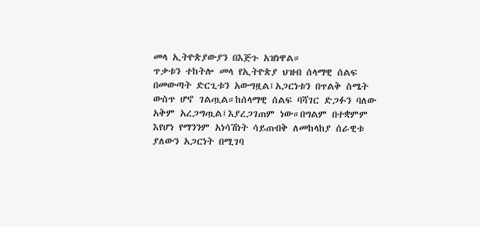መላ ኢትዮጵያውያን በእጅጉ አዝነዋል።
ጥቃቱን ተከትሎ መላ የኢትዮጵያ ህዝብ ሰላማዊ ሰልፍ በመውጣት ድርጊቱን አውግዟል፤አጋርነቱን በጥልቅ ስሜት ውስጥ ሆኖ ገልጧል።ከሰላማዊ ሰልፍ ባሻገር ድጋፉን ባለው አቅም አረጋግጧል፤እያረጋገጠም ነው።በግልም በተቋምም እየሆነ የማንንም አነሳሽነት ሳይጠብቅ ለመከላከያ ሰራዊቱ ያለውን አጋርነት በሚገባ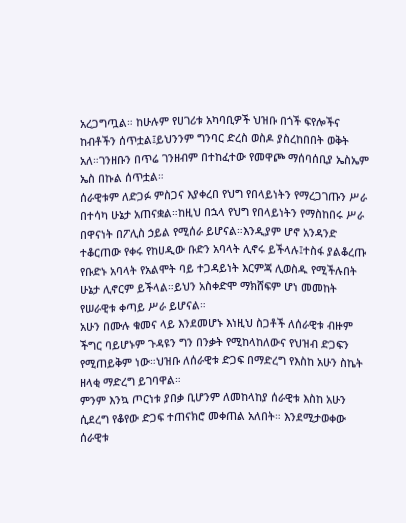አረጋግጧል። ከሁሉም የሀገሪቱ አካባቢዎች ህዝቡ በጎች ፍየሎችና ከብቶችን ሰጥቷል፤ይህንንም ግንባር ድረስ ወስዶ ያስረከበበት ወቅት አለ።ገንዘቡን በጥሬ ገንዘብም በተከፈተው የመዋጮ ማሰባሰቢያ ኤስኤም ኤስ በኩል ሰጥቷል።
ሰራዊቱም ለድጋፉ ምስጋና እያቀረበ የህግ የበላይነትን የማረጋገጡን ሥራ በተሳካ ሁኔታ አጠናቋል።ከዚህ በኋላ የህግ የበላይነትን የማስከበሩ ሥራ በዋናነት በፖሊስ ኃይል የሚሰራ ይሆናል።እንዲያም ሆኖ አንዳንድ ተቆርጠው የቀሩ የከሀዲው ቡድን አባላት ሊኖሩ ይችላሉ፤ተስፋ ያልቆረጡ የቡድኑ አባላት የአልሞት ባይ ተጋዳይነት እርምጃ ሊወስዱ የሚችሉበት ሁኔታ ሊኖርም ይችላል።ይህን አስቀድሞ ማክሸፍም ሆነ መመከት የሠራዊቱ ቀጣይ ሥራ ይሆናል።
አሁን በሙሉ ቁመና ላይ እንደመሆኑ እነዚህ ስጋቶች ለሰራዊቱ ብዙም ችግር ባይሆኑም ጉዳዩን ግን በንቃት የሚከላከለውና የህዝብ ድጋፍን የሚጠይቅም ነው።ህዝቡ ለሰራዊቱ ድጋፍ በማድረግ የእስከ አሁን ስኬት ዘላቂ ማድረግ ይገባዋል።
ምንም እንኳ ጦርነቱ ያበቃ ቢሆንም ለመከላከያ ሰራዊቱ እስከ አሁን ሲደረግ የቆየው ድጋፍ ተጠናክሮ መቀጠል አለበት። እንደሚታወቀው ሰራዊቱ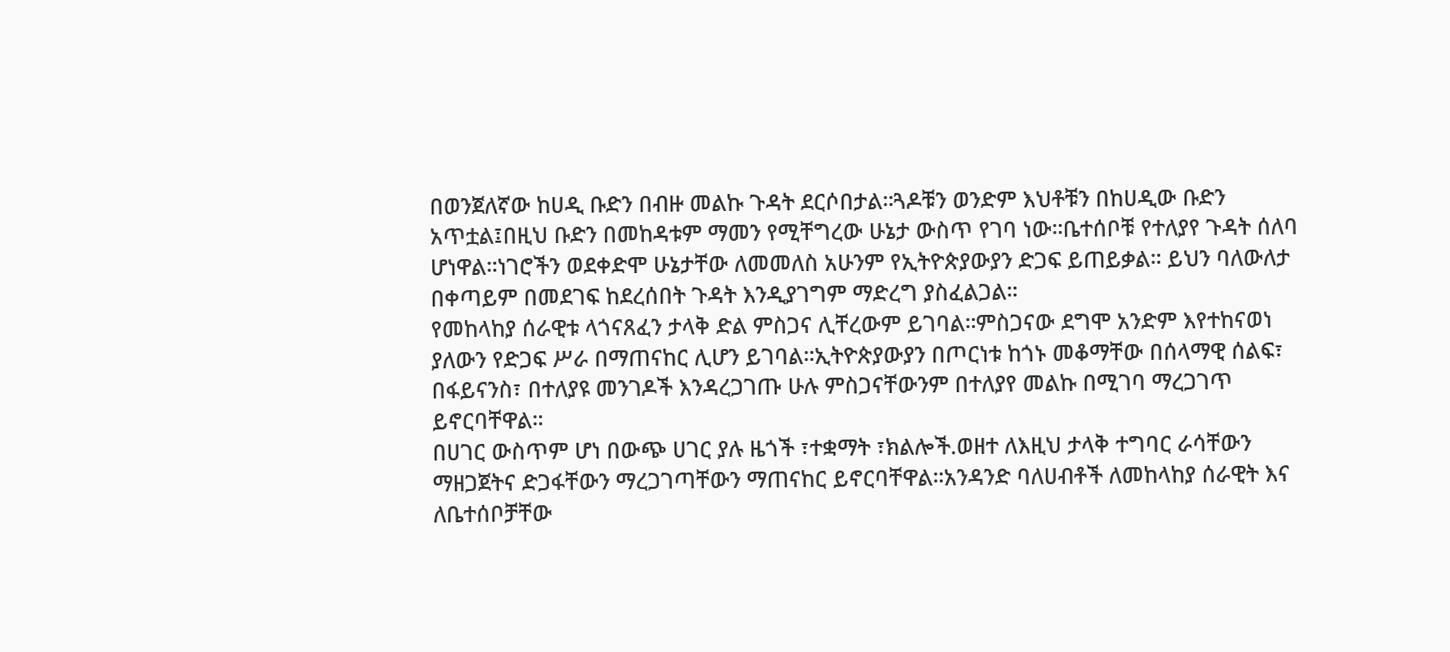በወንጀለኛው ከሀዲ ቡድን በብዙ መልኩ ጉዳት ደርሶበታል።ጓዶቹን ወንድም እህቶቹን በከሀዲው ቡድን አጥቷል፤በዚህ ቡድን በመከዳቱም ማመን የሚቸግረው ሁኔታ ውስጥ የገባ ነው።ቤተሰቦቹ የተለያየ ጉዳት ሰለባ ሆነዋል።ነገሮችን ወደቀድሞ ሁኔታቸው ለመመለስ አሁንም የኢትዮጵያውያን ድጋፍ ይጠይቃል። ይህን ባለውለታ በቀጣይም በመደገፍ ከደረሰበት ጉዳት እንዲያገግም ማድረግ ያስፈልጋል።
የመከላከያ ሰራዊቱ ላጎናጸፈን ታላቅ ድል ምስጋና ሊቸረውም ይገባል።ምስጋናው ደግሞ አንድም እየተከናወነ ያለውን የድጋፍ ሥራ በማጠናከር ሊሆን ይገባል።ኢትዮጵያውያን በጦርነቱ ከጎኑ መቆማቸው በሰላማዊ ሰልፍ፣ በፋይናንስ፣ በተለያዩ መንገዶች እንዳረጋገጡ ሁሉ ምስጋናቸውንም በተለያየ መልኩ በሚገባ ማረጋገጥ ይኖርባቸዋል።
በሀገር ውስጥም ሆነ በውጭ ሀገር ያሉ ዜጎች ፣ተቋማት ፣ክልሎች.ወዘተ ለእዚህ ታላቅ ተግባር ራሳቸውን ማዘጋጀትና ድጋፋቸውን ማረጋገጣቸውን ማጠናከር ይኖርባቸዋል።አንዳንድ ባለሀብቶች ለመከላከያ ሰራዊት እና ለቤተሰቦቻቸው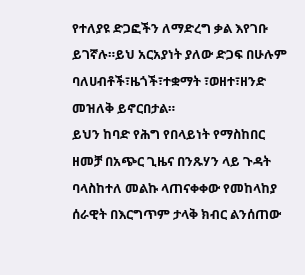የተለያዩ ድጋፎችን ለማድረግ ቃል እየገቡ ይገኛሉ።ይህ አርአያነት ያለው ድጋፍ በሁሉም ባለሀብቶች፣ዜጎች፣ተቋማት ፣ወዘተ፣ዘንድ መዝለቅ ይኖርበታል።
ይህን ከባድ የሕግ የበላይነት የማስከበር ዘመቻ በአጭር ጊዜና በንጹሃን ላይ ጉዳት ባላስከተለ መልኩ ላጠናቀቀው የመከላከያ ሰራዊት በእርግጥም ታላቅ ክብር ልንሰጠው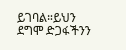ይገባል።ይህን ደግሞ ድጋፋችንን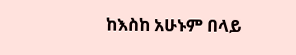ከእስከ አሁኑም በላይ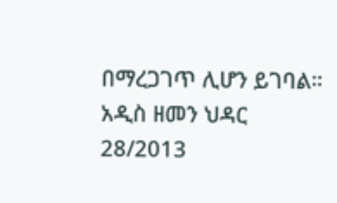በማረጋገጥ ሊሆን ይገባል።
አዲስ ዘመን ህዳር 28/2013